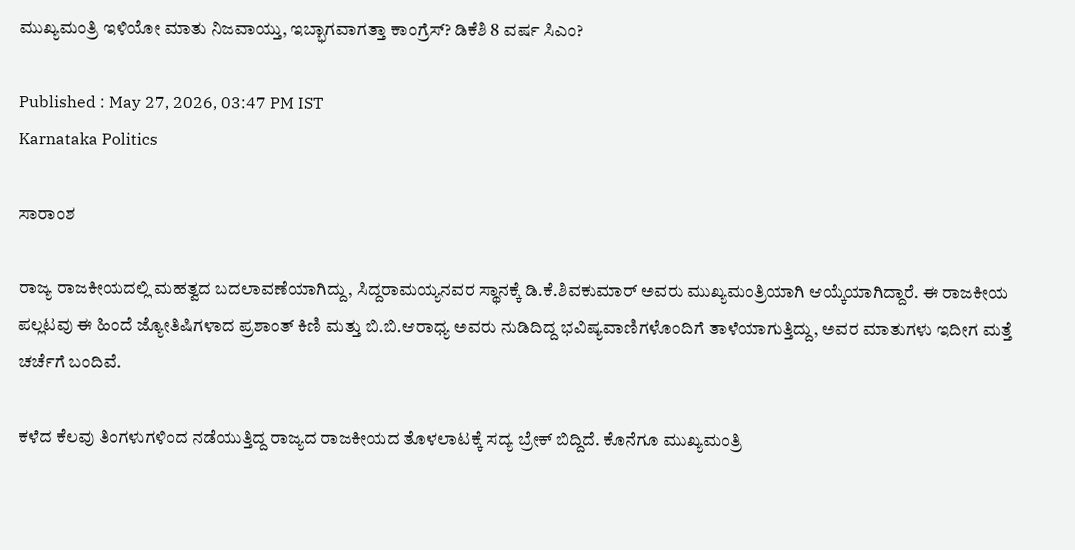ಮುಖ್ಯಮಂತ್ರಿ ಇಳಿಯೋ ಮಾತು ನಿಜವಾಯ್ತು, ಇಬ್ಭಾಗವಾಗತ್ತಾ ಕಾಂಗ್ರೆಸ್? ಡಿಕೆಶಿ 8 ವರ್ಷ ಸಿಎಂ?

Published : May 27, 2026, 03:47 PM IST
Karnataka Politics

ಸಾರಾಂಶ

ರಾಜ್ಯ ರಾಜಕೀಯದಲ್ಲಿ ಮಹತ್ವದ ಬದಲಾವಣೆಯಾಗಿದ್ದು, ಸಿದ್ದರಾಮಯ್ಯನವರ ಸ್ಥಾನಕ್ಕೆ ಡಿ.ಕೆ.ಶಿವಕುಮಾರ್ ಅವರು ಮುಖ್ಯಮಂತ್ರಿಯಾಗಿ ಆಯ್ಕೆಯಾಗಿದ್ದಾರೆ. ಈ ರಾಜಕೀಯ ಪಲ್ಲಟವು ಈ ಹಿಂದೆ ಜ್ಯೋತಿಷಿಗಳಾದ ಪ್ರಶಾಂತ್ ಕಿಣಿ ಮತ್ತು ಬಿ.ಬಿ.ಆರಾಧ್ಯ ಅವರು ನುಡಿದಿದ್ದ ಭವಿಷ್ಯವಾಣಿಗಳೊಂದಿಗೆ ತಾಳೆಯಾಗುತ್ತಿದ್ದು, ಅವರ ಮಾತುಗಳು ಇದೀಗ ಮತ್ತೆ ಚರ್ಚೆಗೆ ಬಂದಿವೆ.

ಕಳೆದ ಕೆಲವು ತಿಂಗಳುಗಳಿಂದ ನಡೆಯುತ್ತಿದ್ದ ರಾಜ್ಯದ ರಾಜಕೀಯದ ತೊಳಲಾಟಕ್ಕೆ ಸದ್ಯ ಬ್ರೇಕ್ ಬಿದ್ದಿದೆ. ಕೊನೆಗೂ ಮುಖ್ಯಮಂತ್ರಿ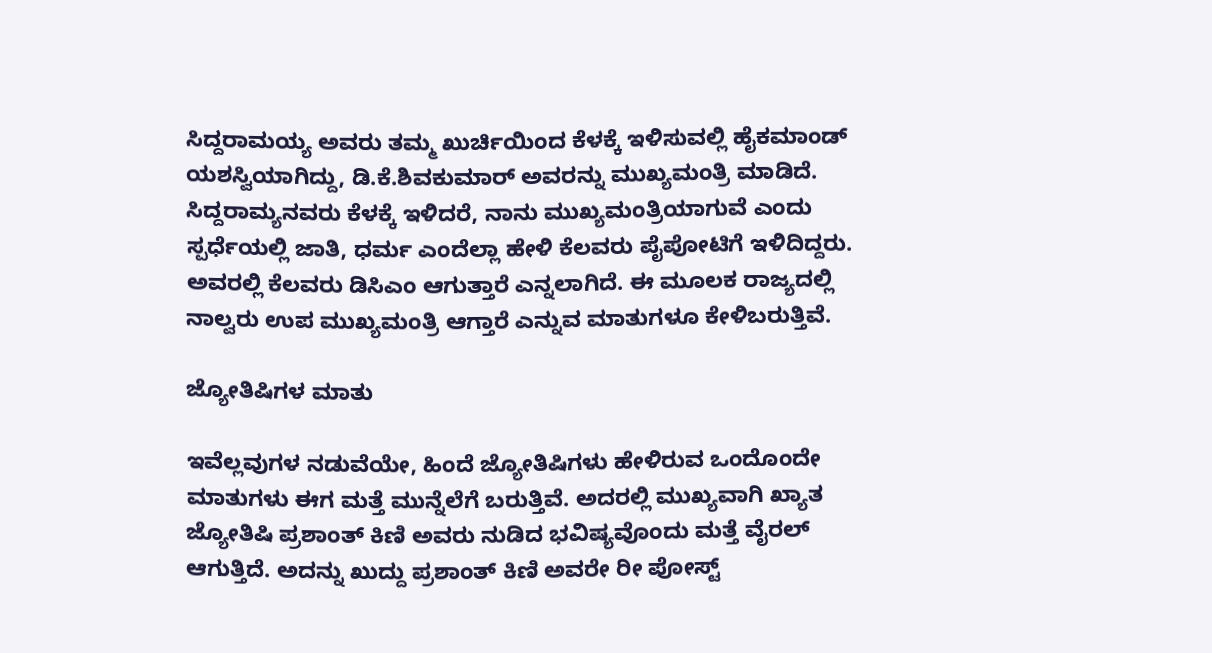ಸಿದ್ದರಾಮಯ್ಯ ಅವರು ತಮ್ಮ ಖುರ್ಚಿಯಿಂದ ಕೆಳಕ್ಕೆ ಇಳಿಸುವಲ್ಲಿ ಹೈಕಮಾಂಡ್ ಯಶಸ್ವಿಯಾಗಿದ್ದು, ಡಿ.ಕೆ.ಶಿವಕುಮಾರ್ ಅವರನ್ನು ಮುಖ್ಯಮಂತ್ರಿ ಮಾಡಿದೆ. ಸಿದ್ದರಾಮ್ಯನವರು ಕೆಳಕ್ಕೆ ಇಳಿದರೆ, ನಾನು ಮುಖ್ಯಮಂತ್ರಿಯಾಗುವೆ ಎಂದು ಸ್ಪರ್ಧೆಯಲ್ಲಿ ಜಾತಿ, ಧರ್ಮ ಎಂದೆಲ್ಲಾ ಹೇಳಿ ಕೆಲವರು ಪೈಪೋಟಿಗೆ ಇಳಿದಿದ್ದರು. ಅವರಲ್ಲಿ ಕೆಲವರು ಡಿಸಿಎಂ ಆಗುತ್ತಾರೆ ಎನ್ನಲಾಗಿದೆ. ಈ ಮೂಲಕ ರಾಜ್ಯದಲ್ಲಿ ನಾಲ್ವರು ಉಪ ಮುಖ್ಯಮಂತ್ರಿ ಆಗ್ತಾರೆ ಎನ್ನುವ ಮಾತುಗಳೂ ಕೇಳಿಬರುತ್ತಿವೆ.

ಜ್ಯೋತಿಷಿಗಳ ಮಾತು

ಇವೆಲ್ಲವುಗಳ ನಡುವೆಯೇ, ಹಿಂದೆ ಜ್ಯೋತಿಷಿಗಳು ಹೇಳಿರುವ ಒಂದೊಂದೇ ಮಾತುಗಳು ಈಗ ಮತ್ತೆ ಮುನ್ನೆಲೆಗೆ ಬರುತ್ತಿವೆ. ಅದರಲ್ಲಿ ಮುಖ್ಯವಾಗಿ ಖ್ಯಾತ ಜ್ಯೋತಿಷಿ ಪ್ರಶಾಂತ್ ಕಿಣಿ ಅವರು ನುಡಿದ ಭವಿಷ್ಯವೊಂದು ಮತ್ತೆ ವೈರಲ್ ಆಗುತ್ತಿದೆ. ಅದನ್ನು ಖುದ್ದು ಪ್ರಶಾಂತ್ ಕಿಣಿ ಅವರೇ ರೀ ಪೋಸ್ಟ್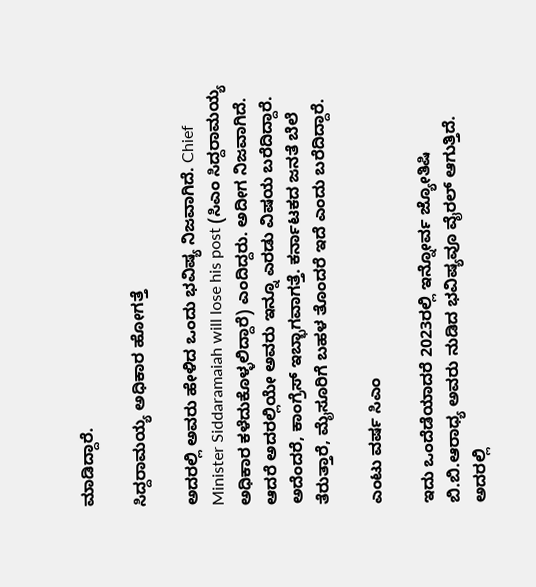ಮಾಡಿದ್ದಾರೆ.

ಸಿದ್ದರಾಮಯ್ಯ ಅಧಿಕಾರ ಹೋಗತ್ತೆ

ಅದರಲ್ಲಿ ಅವರು ಹೇಳಿದ ಒಂದು ಭವಿಷ್ಯ ನಿಜವಾಗಿದೆ. Chief Minister Siddaramaiah will lose his post (ಸಿಎಂ ಸಿದ್ದರಾಮಯ್ಯ ಅಧಿಕಾರ ಕಳೆದುಕೊಳ್ಳಲಿದ್ದಾರೆ) ಎಂದಿದ್ದರು. ಅದೀಗ ನಿಜವಾಗಿದೆ. ಆದರೆ ಅದರಲ್ಲಿಯೇ ಅವರು ಇನ್ನೂ ಎರಡು ವಿಷಯ ಬರೆದಿದ್ದಾರೆ. ಅದೆಂದರೆ, ಕಾಂಗ್ರೆಸ್ ಇಬ್ಭಾಗವಾಗತ್ತೆ. ಕರ್ನಾಟಕದ ಜನತೆ ಬೆಲೆ ತೆರುತ್ತಾರೆ, ಮೈಸೂರಿಗೆ ಬಹಳ ತೊಂದರೆ ಇದೆ ಎಂದು ಬರೆದಿದ್ದಾರೆ.

ಎಂಟು ವರ್ಷ ಸಿಎಂ

ಇದು ಒಂದೆಡೆಯಾದರೆ 2023ರಲ್ಲಿ ಇನ್ನೋರ್ವ ಜ್ಯೋತಿಷಿ ಬಿ.ಬಿ.ಆರಾಧ್ಯ ಅವರು ನುಡಿದ ಭವಿಷ್ಯವೂ ವೈರಲ್ ಆಗುತ್ತಿದೆ. ಅದರಲ್ಲಿ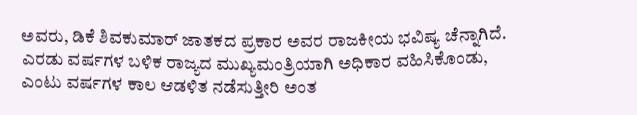ಅವರು, ಡಿಕೆ ಶಿವಕುಮಾರ್ ಜಾತಕದ ಪ್ರಕಾರ ಅವರ ರಾಜಕೀಯ ಭವಿಷ್ಯ ಚೆನ್ನಾಗಿದೆ. ಎರಡು ವರ್ಷಗಳ ಬಳಿಕ ರಾಜ್ಯದ ಮುಖ್ಯಮಂತ್ರಿಯಾಗಿ ಅಧಿಕಾರ ವಹಿಸಿಕೊಂಡು, ಎಂಟು ವರ್ಷಗಳ ಕಾಲ ಆಡಳಿತ ನಡೆಸುತ್ತೀರಿ ಅಂತ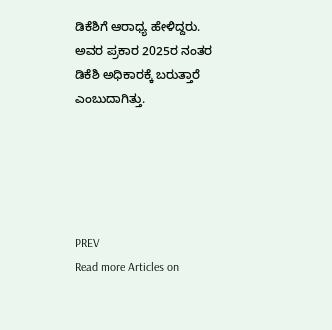ಡಿಕೆಶಿಗೆ ಆರಾಧ್ಯ ಹೇಳಿದ್ದರು. ಅವರ ಪ್ರಕಾರ 2025ರ ನಂತರ ಡಿಕೆಶಿ ಅಧಿಕಾರಕ್ಕೆ ಬರುತ್ತಾರೆ ಎಂಬುದಾಗಿತ್ತು.





PREV
Read more Articles on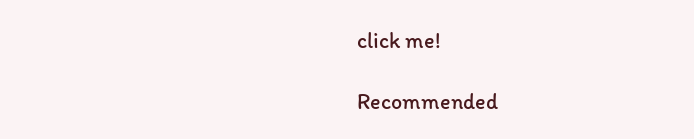click me!

Recommended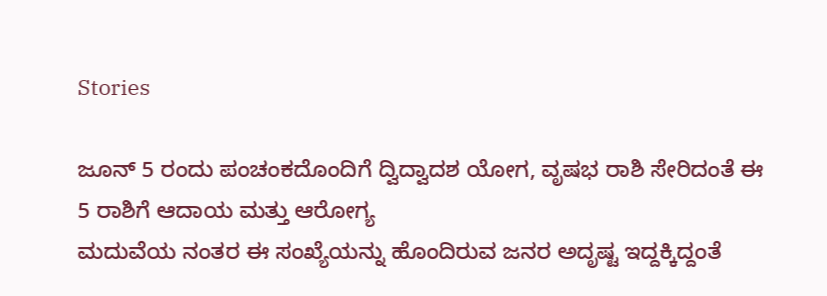Stories

ಜೂನ್ 5 ರಂದು ಪಂಚಂಕದೊಂದಿಗೆ ದ್ವಿದ್ವಾದಶ ಯೋಗ, ವೃಷಭ ರಾಶಿ ಸೇರಿದಂತೆ ಈ 5 ರಾಶಿಗೆ ಆದಾಯ ಮತ್ತು ಆರೋಗ್ಯ
ಮದುವೆಯ ನಂತರ ಈ ಸಂಖ್ಯೆಯನ್ನು ಹೊಂದಿರುವ ಜನರ ಅದೃಷ್ಟ ಇದ್ದಕ್ಕಿದ್ದಂತೆ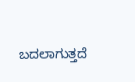ಬದಲಾಗುತ್ತದೆ